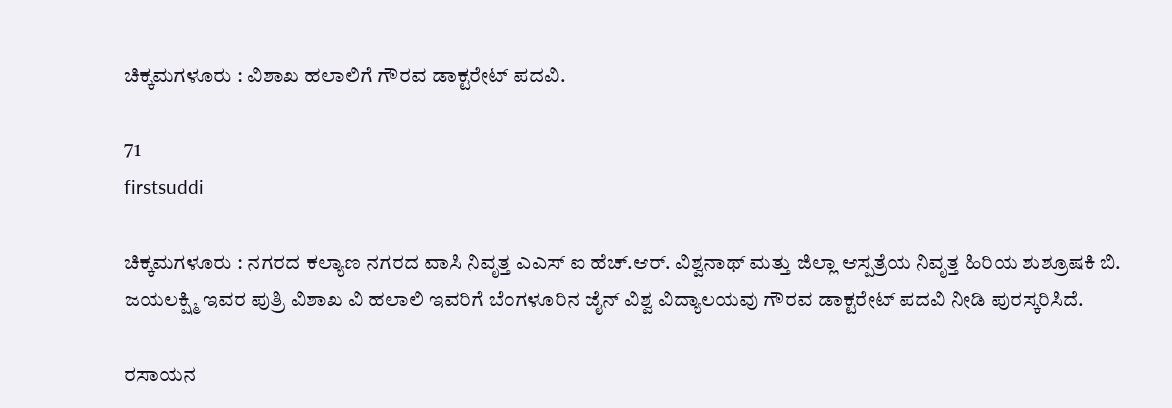ಚಿಕ್ಕಮಗಳೂರು : ವಿಶಾಖ ಹಲಾಲಿಗೆ ಗೌರವ ಡಾಕ್ಟರೇಟ್ ಪದವಿ.

71
firstsuddi

ಚಿಕ್ಕಮಗಳೂರು : ನಗರದ ಕಲ್ಯಾಣ ನಗರದ ವಾಸಿ ನಿವೃತ್ತ ಎಎಸ್ ಐ ಹೆಚ್.ಆರ್. ವಿಶ್ವನಾಥ್ ಮತ್ತು ಜಿಲ್ಲಾ ಆಸ್ಪತ್ರೆಯ ನಿವೃತ್ತ ಹಿರಿಯ ಶುಶ್ರೂಷಕಿ ಬಿ. ಜಯಲಕ್ಷ್ಮಿ ಇವರ ಪುತ್ರಿ ವಿಶಾಖ ವಿ ಹಲಾಲಿ ಇವರಿಗೆ ಬೆಂಗಳೂರಿನ ಜೈನ್ ವಿಶ್ವ ವಿದ್ಯಾಲಯವು ಗೌರವ ಡಾಕ್ಟರೇಟ್ ಪದವಿ ನೀಡಿ ಪುರಸ್ಕರಿಸಿದೆ.

ರಸಾಯನ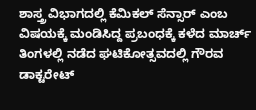ಶಾಸ್ತ್ರ ವಿಭಾಗದಲ್ಲಿ ಕೆಮಿಕಲ್ ಸೆನ್ಸಾರ್ ಎಂಬ ವಿಷಯಕ್ಕೆ ಮಂಡಿಸಿದ್ದ ಪ್ರಬಂಧಕ್ಕೆ ಕಳೆದ ಮಾರ್ಚ್ ತಿಂಗಳಲ್ಲಿ ನಡೆದ ಘಟಿಕೋತ್ಸವದಲ್ಲಿ ಗೌರವ ಡಾಕ್ಟರೇಟ್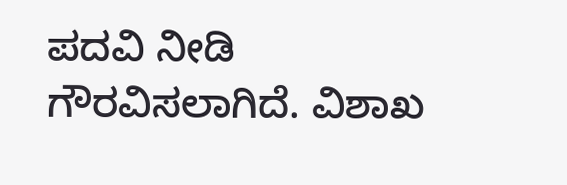ಪದವಿ ನೀಡಿ ಗೌರವಿಸಲಾಗಿದೆ. ವಿಶಾಖ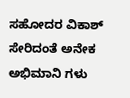ಸಹೋದರ ವಿಕಾಶ್ ಸೇರಿದಂತೆ ಅನೇಕ ಅಭಿಮಾನಿ ಗಳು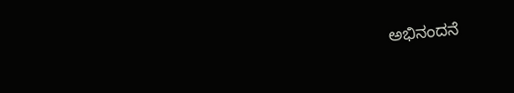ಅಭಿನಂದನೆ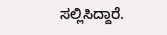ಸಲ್ಲಿಸಿದ್ದಾರೆ.